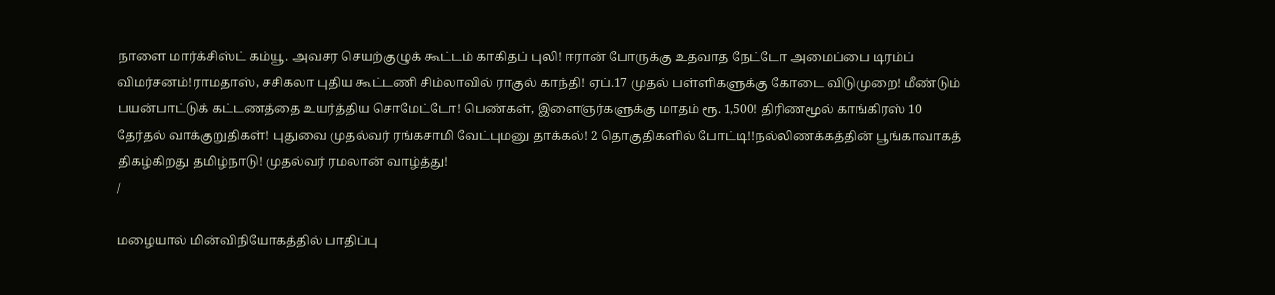நாளை மார்க்சிஸ்ட் கம்யூ. அவசர செயற்குழுக் கூட்டம் காகிதப் புலி! ஈரான் போருக்கு உதவாத நேட்டோ அமைப்பை டிரம்ப் விமர்சனம்!ராமதாஸ், சசிகலா புதிய கூட்டணி சிம்லாவில் ராகுல் காந்தி! ஏப்.17 முதல் பள்ளிகளுக்கு கோடை விடுமுறை! மீண்டும் பயன்பாட்டுக் கட்டணத்தை உயர்த்திய சொமேட்டோ! பெண்கள், இளைஞர்களுக்கு மாதம் ரூ. 1,500! திரிணமூல் காங்கிரஸ் 10 தேர்தல் வாக்குறுதிகள்! புதுவை முதல்வர் ரங்கசாமி வேட்புமனு தாக்கல்! 2 தொகுதிகளில் போட்டி!!நல்லிணக்கத்தின் பூங்காவாகத் திகழ்கிறது தமிழ்நாடு! முதல்வர் ரமலான் வாழ்த்து!
/

மழையால் மின்விநியோகத்தில் பாதிப்பு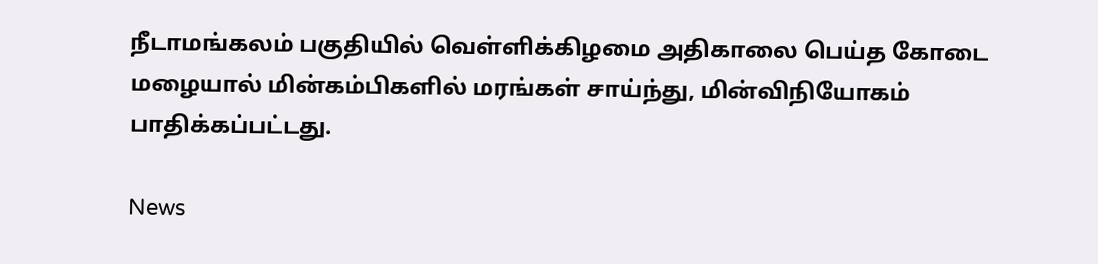நீடாமங்கலம் பகுதியில் வெள்ளிக்கிழமை அதிகாலை பெய்த கோடை மழையால் மின்கம்பிகளில் மரங்கள் சாய்ந்து, மின்விநியோகம் பாதிக்கப்பட்டது.

News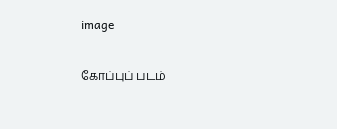image

கோப்புப் படம்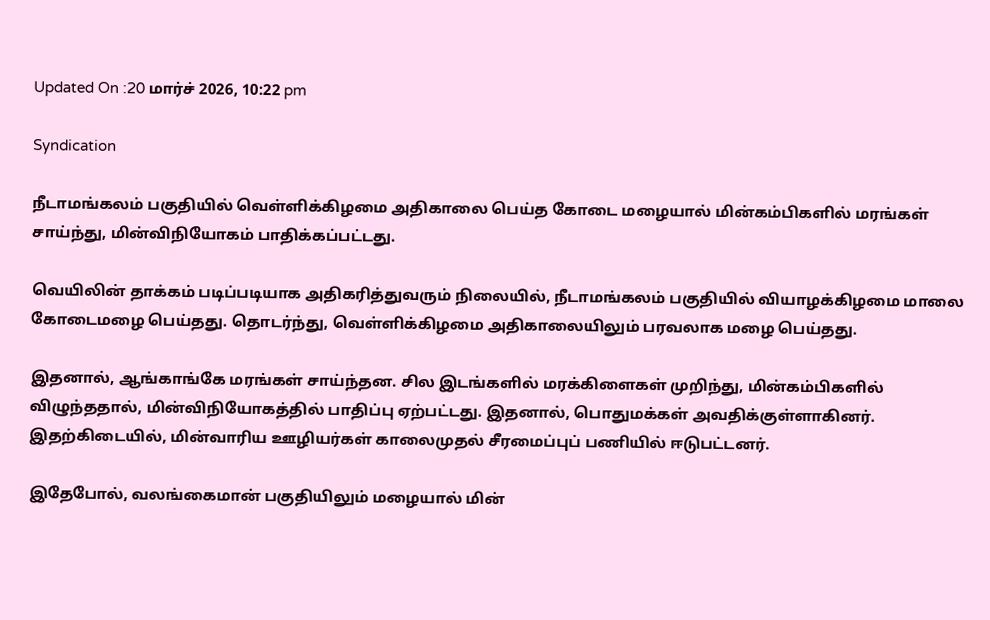Updated On :20 மார்ச் 2026, 10:22 pm

Syndication

நீடாமங்கலம் பகுதியில் வெள்ளிக்கிழமை அதிகாலை பெய்த கோடை மழையால் மின்கம்பிகளில் மரங்கள் சாய்ந்து, மின்விநியோகம் பாதிக்கப்பட்டது.

வெயிலின் தாக்கம் படிப்படியாக அதிகரித்துவரும் நிலையில், நீடாமங்கலம் பகுதியில் வியாழக்கிழமை மாலை கோடைமழை பெய்தது. தொடர்ந்து, வெள்ளிக்கிழமை அதிகாலையிலும் பரவலாக மழை பெய்தது.

இதனால், ஆங்காங்கே மரங்கள் சாய்ந்தன. சில இடங்களில் மரக்கிளைகள் முறிந்து, மின்கம்பிகளில் விழுந்ததால், மின்விநியோகத்தில் பாதிப்பு ஏற்பட்டது. இதனால், பொதுமக்கள் அவதிக்குள்ளாகினர். இதற்கிடையில், மின்வாரிய ஊழியர்கள் காலைமுதல் சீரமைப்புப் பணியில் ஈடுபட்டனர்.

இதேபோல், வலங்கைமான் பகுதியிலும் மழையால் மின்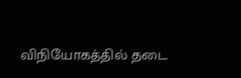விநியோகத்தில் தடை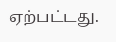ஏற்பட்டது.